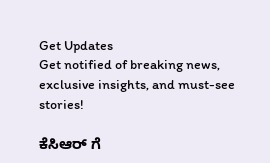Get Updates
Get notified of breaking news, exclusive insights, and must-see stories!

ಕೆಸಿಆರ್ ಗೆ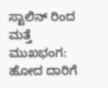ಸ್ಟಾಲಿನ್ ರಿಂದ ಮತ್ತೆ ಮುಖಭಂಗ: ಹೋದ ದಾರಿಗೆ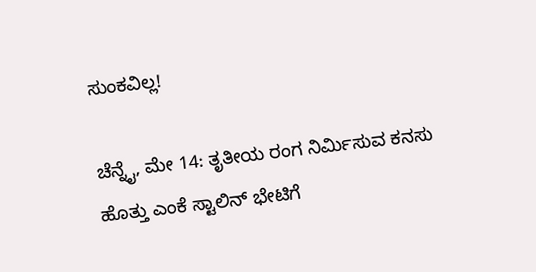ಸುಂಕವಿಲ್ಲ!

ಚೆನ್ನೈ, ಮೇ 14: ತೃತೀಯ ರಂಗ ನಿರ್ಮಿಸುವ ಕನಸು ಹೊತ್ತು ಎಂಕೆ ಸ್ಟಾಲಿನ್ ಭೇಟಿಗೆ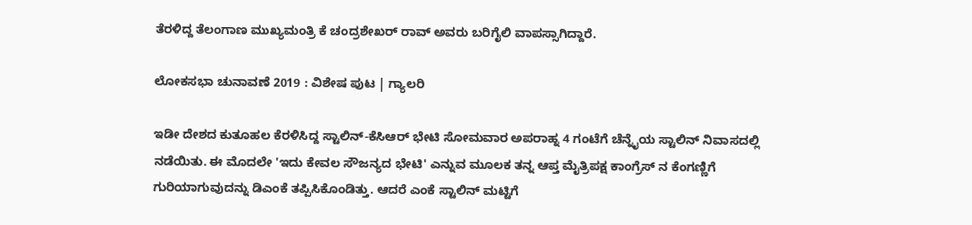ತೆರಳಿದ್ದ ತೆಲಂಗಾಣ ಮುಖ್ಯಮಂತ್ರಿ ಕೆ ಚಂದ್ರಶೇಖರ್ ರಾವ್ ಅವರು ಬರಿಗೈಲಿ ವಾಪಸ್ಸಾಗಿದ್ದಾರೆ.

ಲೋಕಸಭಾ ಚುನಾವಣೆ 2019 : ವಿಶೇಷ ಪುಟ | ಗ್ಯಾಲರಿ

ಇಡೀ ದೇಶದ ಕುತೂಹಲ ಕೆರಳಿಸಿದ್ದ ಸ್ಟಾಲಿನ್-ಕೆಸಿಆರ್ ಭೇಟಿ ಸೋಮವಾರ ಅಪರಾಹ್ನ 4 ಗಂಟೆಗೆ ಚೆನ್ನೈಯ ಸ್ಟಾಲಿನ್ ನಿವಾಸದಲ್ಲಿ ನಡೆಯಿತು. ಈ ಮೊದಲೇ 'ಇದು ಕೇವಲ ಸೌಜನ್ಯದ ಭೇಟಿ' ಎನ್ನುವ ಮೂಲಕ ತನ್ನ ಆಪ್ತ ಮೈತ್ರಿಪಕ್ಷ ಕಾಂಗ್ರೆಸ್ ನ ಕೆಂಗಣ್ಣಿಗೆ ಗುರಿಯಾಗುವುದನ್ನು ಡಿಎಂಕೆ ತಪ್ಪಿಸಿಕೊಂಡಿತ್ತು. ಆದರೆ ಎಂಕೆ ಸ್ಟಾಲಿನ್ ಮಟ್ಟಿಗೆ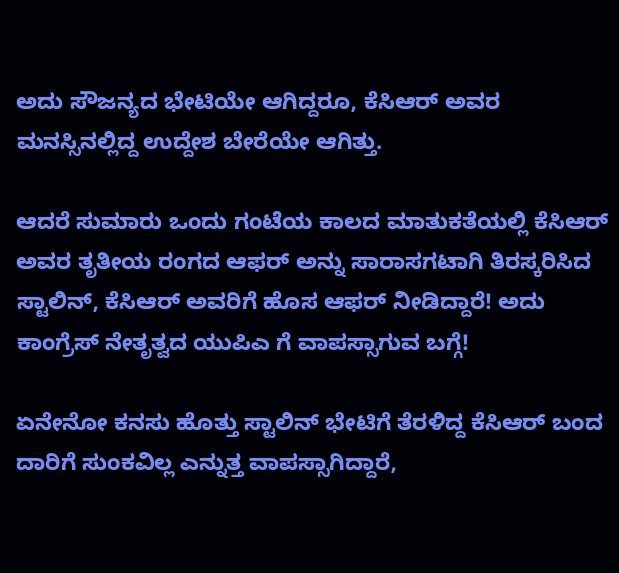ಅದು ಸೌಜನ್ಯದ ಭೇಟಿಯೇ ಆಗಿದ್ದರೂ, ಕೆಸಿಆರ್ ಅವರ ಮನಸ್ಸಿನಲ್ಲಿದ್ದ ಉದ್ದೇಶ ಬೇರೆಯೇ ಆಗಿತ್ತು.

ಆದರೆ ಸುಮಾರು ಒಂದು ಗಂಟೆಯ ಕಾಲದ ಮಾತುಕತೆಯಲ್ಲಿ ಕೆಸಿಆರ್ ಅವರ ತೃತೀಯ ರಂಗದ ಆಫರ್ ಅನ್ನು ಸಾರಾಸಗಟಾಗಿ ತಿರಸ್ಕರಿಸಿದ ಸ್ಟಾಲಿನ್, ಕೆಸಿಆರ್ ಅವರಿಗೆ ಹೊಸ ಆಫರ್ ನೀಡಿದ್ದಾರೆ! ಅದು ಕಾಂಗ್ರೆಸ್ ನೇತೃತ್ವದ ಯುಪಿಎ ಗೆ ವಾಪಸ್ಸಾಗುವ ಬಗ್ಗೆ!

ಏನೇನೋ ಕನಸು ಹೊತ್ತು ಸ್ಟಾಲಿನ್ ಭೇಟಿಗೆ ತೆರಳಿದ್ದ ಕೆಸಿಆರ್ ಬಂದ ದಾರಿಗೆ ಸುಂಕವಿಲ್ಲ ಎನ್ನುತ್ತ ವಾಪಸ್ಸಾಗಿದ್ದಾರೆ,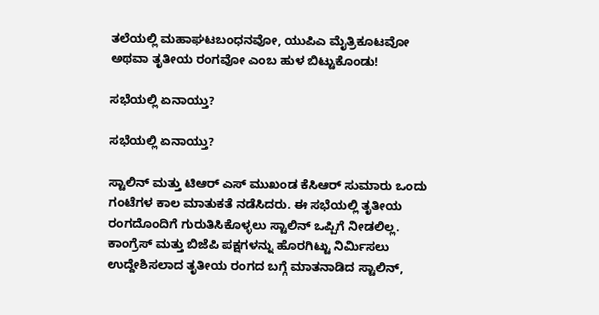ತಲೆಯಲ್ಲಿ ಮಹಾಘಟಬಂಧನವೋ, ಯುಪಿಎ ಮೈತ್ರಿಕೂಟವೋ ಅಥವಾ ತೃತೀಯ ರಂಗವೋ ಎಂಬ ಹುಳ ಬಿಟ್ಟುಕೊಂಡು!

ಸಭೆಯಲ್ಲಿ ಏನಾಯ್ತು?

ಸಭೆಯಲ್ಲಿ ಏನಾಯ್ತು?

ಸ್ಟಾಲಿನ್ ಮತ್ತು ಟಿಆರ್ ಎಸ್ ಮುಖಂಡ ಕೆಸಿಆರ್ ಸುಮಾರು ಒಂದು ಗಂಟೆಗಳ ಕಾಲ ಮಾತುಕತೆ ನಡೆಸಿದರು. ಈ ಸಭೆಯಲ್ಲಿ ತೃತೀಯ ರಂಗದೊಂದಿಗೆ ಗುರುತಿಸಿಕೊಳ್ಳಲು ಸ್ಟಾಲಿನ್ ಒಪ್ಪಿಗೆ ನೀಡಲಿಲ್ಲ. ಕಾಂಗ್ರೆಸ್ ಮತ್ತು ಬಿಜೆಪಿ ಪಕ್ಷಗಳನ್ನು ಹೊರಗಿಟ್ಟು ನಿರ್ಮಿಸಲು ಉದ್ದೇಶಿಸಲಾದ ತೃತೀಯ ರಂಗದ ಬಗ್ಗೆ ಮಾತನಾಡಿದ ಸ್ಟಾಲಿನ್,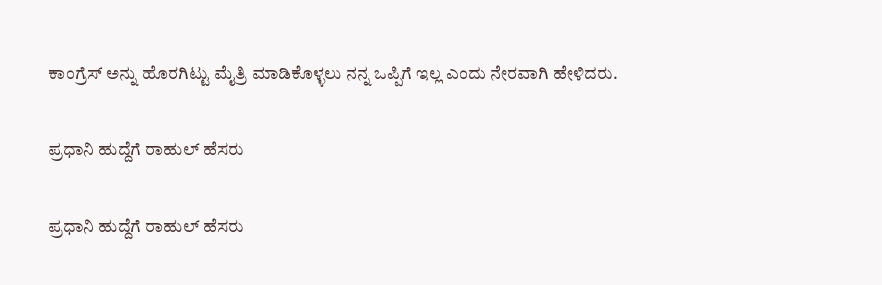ಕಾಂಗ್ರೆಸ್ ಅನ್ನು ಹೊರಗಿಟ್ಟು ಮೈತ್ರಿ ಮಾಡಿಕೊಳ್ಳಲು ನನ್ನ ಒಪ್ಪಿಗೆ ಇಲ್ಲ ಎಂದು ನೇರವಾಗಿ ಹೇಳಿದರು.

ಪ್ರಧಾನಿ ಹುದ್ದೆಗೆ ರಾಹುಲ್ ಹೆಸರು

ಪ್ರಧಾನಿ ಹುದ್ದೆಗೆ ರಾಹುಲ್ ಹೆಸರು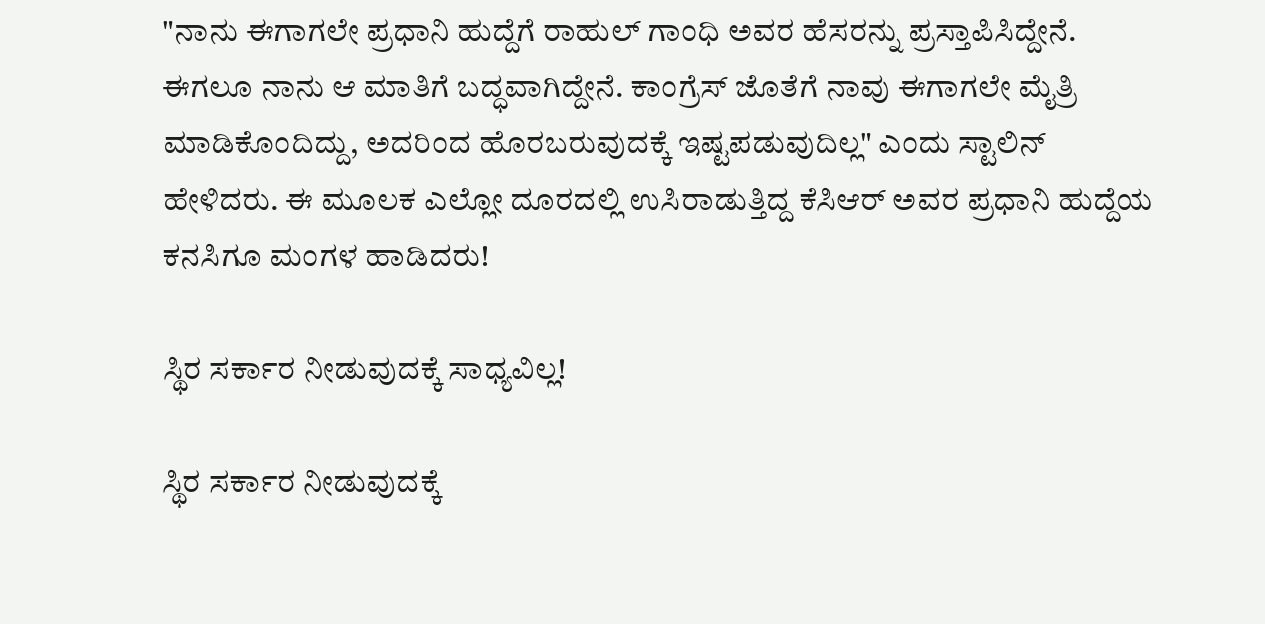"ನಾನು ಈಗಾಗಲೇ ಪ್ರಧಾನಿ ಹುದ್ದೆಗೆ ರಾಹುಲ್ ಗಾಂಧಿ ಅವರ ಹೆಸರನ್ನು ಪ್ರಸ್ತಾಪಿಸಿದ್ದೇನೆ. ಈಗಲೂ ನಾನು ಆ ಮಾತಿಗೆ ಬದ್ಧವಾಗಿದ್ದೇನೆ. ಕಾಂಗ್ರೆಸ್ ಜೊತೆಗೆ ನಾವು ಈಗಾಗಲೇ ಮೈತ್ರಿ ಮಾಡಿಕೊಂದಿದ್ದು, ಅದರಿಂದ ಹೊರಬರುವುದಕ್ಕೆ ಇಷ್ಟಪಡುವುದಿಲ್ಲ" ಎಂದು ಸ್ಟಾಲಿನ್ ಹೇಳಿದರು. ಈ ಮೂಲಕ ಎಲ್ಲೋ ದೂರದಲ್ಲಿ ಉಸಿರಾಡುತ್ತಿದ್ದ ಕೆಸಿಆರ್ ಅವರ ಪ್ರಧಾನಿ ಹುದ್ದೆಯ ಕನಸಿಗೂ ಮಂಗಳ ಹಾಡಿದರು!

ಸ್ಥಿರ ಸರ್ಕಾರ ನೀಡುವುದಕ್ಕೆ ಸಾಧ್ಯವಿಲ್ಲ!

ಸ್ಥಿರ ಸರ್ಕಾರ ನೀಡುವುದಕ್ಕೆ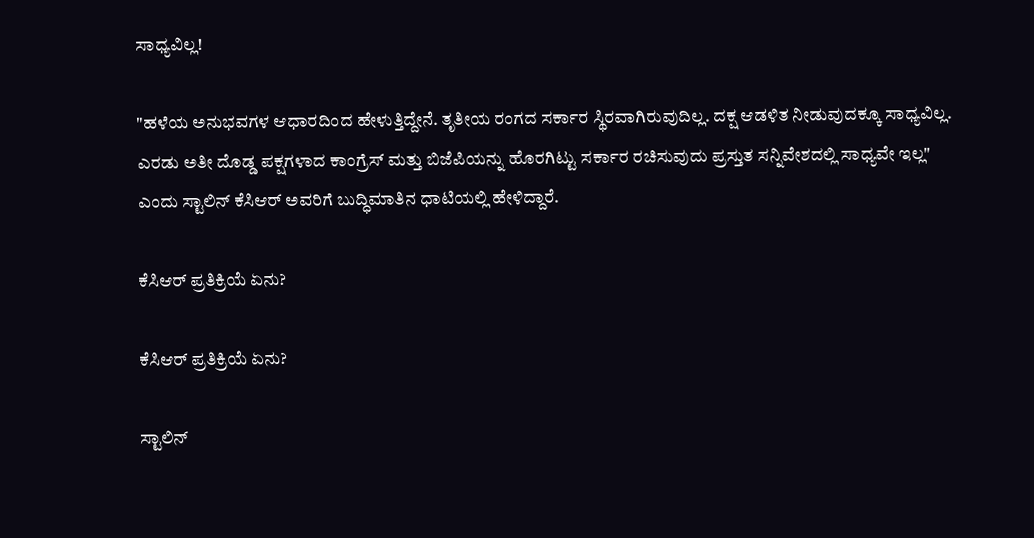ಸಾಧ್ಯವಿಲ್ಲ!

"ಹಳೆಯ ಅನುಭವಗಳ ಆಧಾರದಿಂದ ಹೇಳುತ್ತಿದ್ದೇನೆ. ತೃತೀಯ ರಂಗದ ಸರ್ಕಾರ ಸ್ಥಿರವಾಗಿರುವುದಿಲ್ಲ. ದಕ್ಷ ಆಡಳಿತ ನೀಡುವುದಕ್ಕೂ ಸಾಧ್ಯವಿಲ್ಲ. ಎರಡು ಅತೀ ದೊಡ್ಡ ಪಕ್ಷಗಳಾದ ಕಾಂಗ್ರೆಸ್ ಮತ್ತು ಬಿಜೆಪಿಯನ್ನು ಹೊರಗಿಟ್ಟು ಸರ್ಕಾರ ರಚಿಸುವುದು ಪ್ರಸ್ತುತ ಸನ್ನಿವೇಶದಲ್ಲಿ ಸಾಧ್ಯವೇ ಇಲ್ಲ" ಎಂದು ಸ್ಟಾಲಿನ್ ಕೆಸಿಆರ್ ಅವರಿಗೆ ಬುದ್ಧಿಮಾತಿನ ಧಾಟಿಯಲ್ಲಿ ಹೇಳಿದ್ದಾರೆ.

ಕೆಸಿಆರ್ ಪ್ರತಿಕ್ರಿಯೆ ಏನು?

ಕೆಸಿಆರ್ ಪ್ರತಿಕ್ರಿಯೆ ಏನು?

ಸ್ಟಾಲಿನ್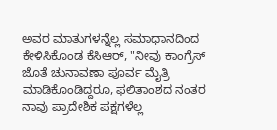ಅವರ ಮಾತುಗಳನ್ನೆಲ್ಲ ಸಮಾಧಾನದಿಂದ ಕೇಳಿಸಿಕೊಂಡ ಕೆಸಿಆರ್, "ನೀವು ಕಾಂಗ್ರೆಸ್ ಜೊತೆ ಚುನಾವಣಾ ಪೂರ್ವ ಮೈತ್ರಿ ಮಾಡಿಕೊಂಡಿದ್ದರೂ, ಫಲಿತಾಂಶದ ನಂತರ ನಾವು ಪ್ರಾದೇಶಿಕ ಪಕ್ಷಗಳೆಲ್ಲ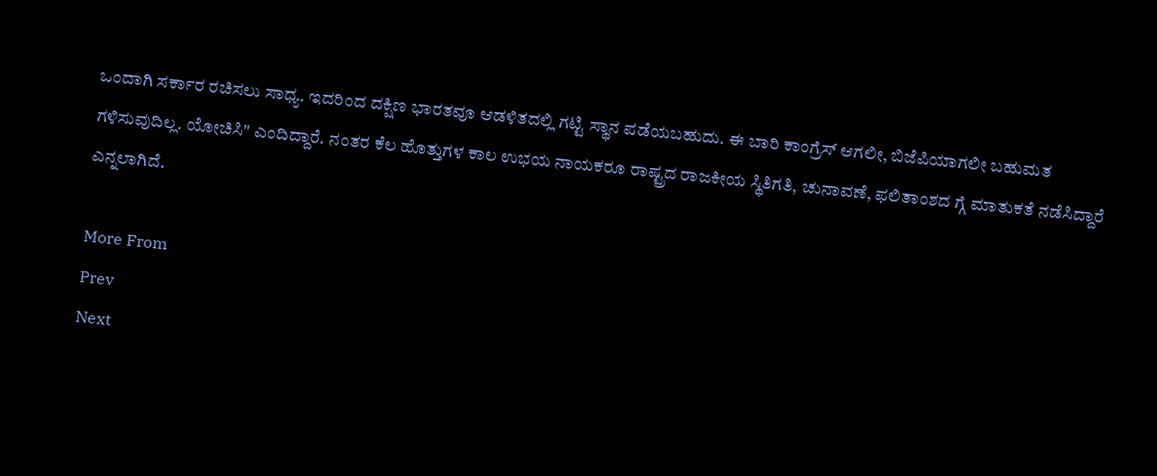ಒಂದಾಗಿ ಸರ್ಕಾರ ರಚಿಸಲು ಸಾಧ್ಯ. ಇದರಿಂದ ದಕ್ಷಿಣ ಭಾರತವೂ ಆಡಳಿತದಲ್ಲಿ ಗಟ್ಟಿ ಸ್ಥಾನ ಪಡೆಯಬಹುದು. ಈ ಬಾರಿ ಕಾಂಗ್ರೆಸ್ ಆಗಲೀ, ಬಿಜೆಪಿಯಾಗಲೀ ಬಹುಮತ ಗಳಿಸುವುದಿಲ್ಲ. ಯೋಚಿಸಿ" ಎಂದಿದ್ದಾರೆ. ನಂತರ ಕೆಲ ಹೊತ್ತುಗಳ ಕಾಲ ಉಭಯ ನಾಯಕರೂ ರಾಷ್ಟ್ರದ ರಾಜಕೀಯ ಸ್ಥಿತಿಗತಿ, ಚುನಾವಣೆ, ಫಲಿತಾಂಶದ ಗ್ಗೆ ಮಾತುಕತೆ ನಡೆಸಿದ್ದಾರೆ ಎನ್ನಲಾಗಿದೆ.

More From
Prev
Next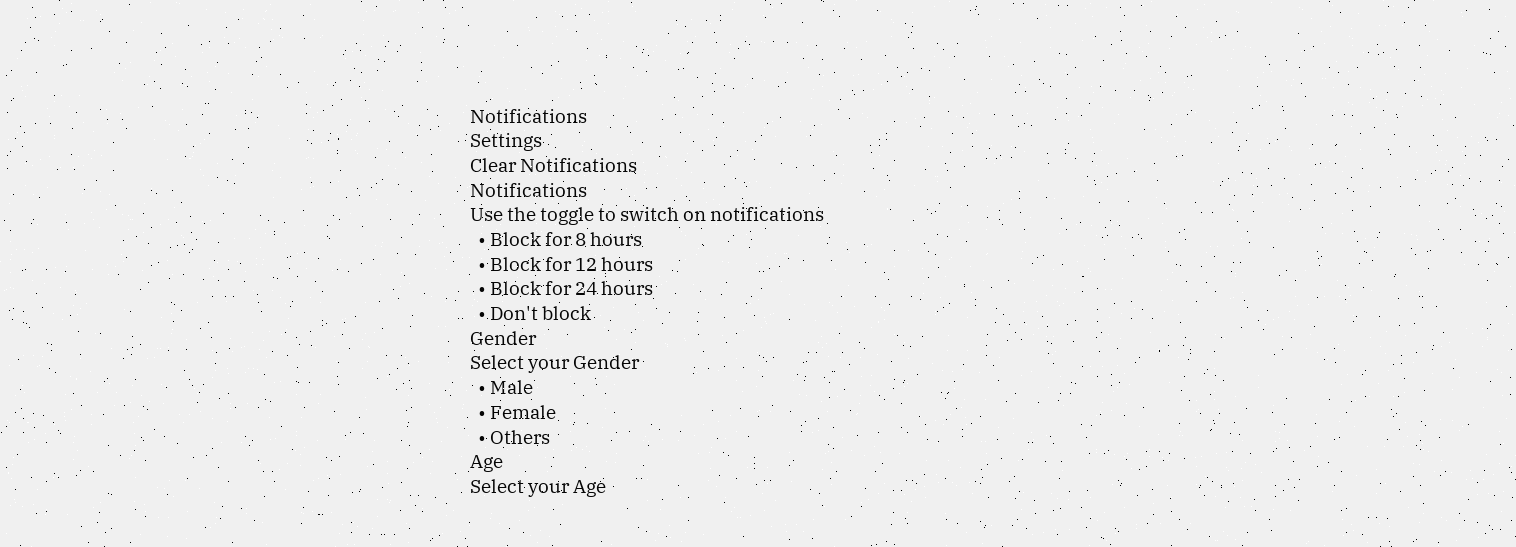Notifications
Settings
Clear Notifications
Notifications
Use the toggle to switch on notifications
  • Block for 8 hours
  • Block for 12 hours
  • Block for 24 hours
  • Don't block
Gender
Select your Gender
  • Male
  • Female
  • Others
Age
Select your Age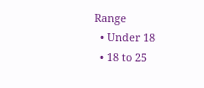Range
  • Under 18
  • 18 to 25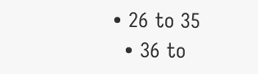• 26 to 35
  • 36 to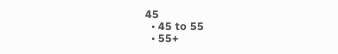45
  • 45 to 55
  • 55+